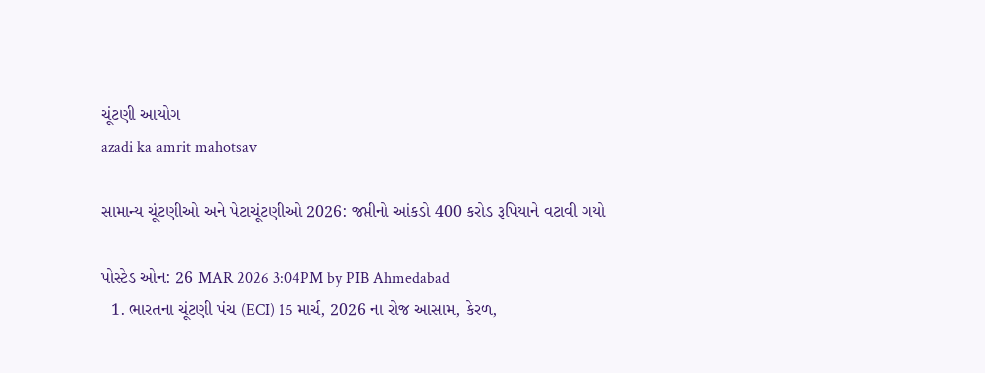ચૂંટણી આયોગ
azadi ka amrit mahotsav

સામાન્ય ચૂંટણીઓ અને પેટાચૂંટણીઓ 2026: જપ્તીનો આંકડો 400 કરોડ રૂપિયાને વટાવી ગયો

પોસ્ટેડ ઓન: 26 MAR 2026 3:04PM by PIB Ahmedabad
  1. ભારતના ચૂંટણી પંચ (ECI) 15 માર્ચ, 2026 ના રોજ આસામ, કેરળ,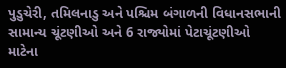પુડુચેરી, તમિલનાડુ અને પશ્ચિમ બંગાળની વિધાનસભાની સામાન્ય ચૂંટણીઓ અને 6 રાજ્યોમાં પેટાચૂંટણીઓ માટેના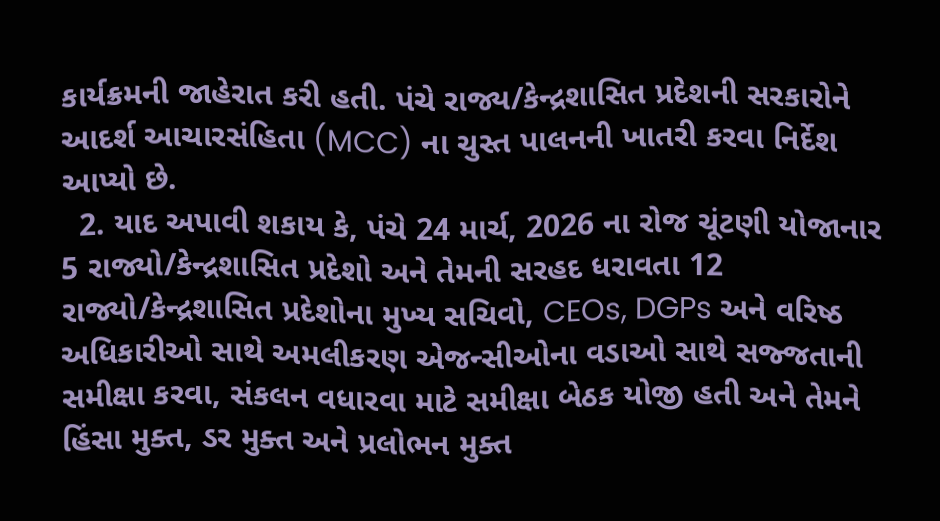કાર્યક્રમની જાહેરાત કરી હતી. પંચે રાજ્ય/કેન્દ્રશાસિત પ્રદેશની સરકારોને આદર્શ આચારસંહિતા (MCC) ના ચુસ્ત પાલનની ખાતરી કરવા નિર્દેશ આપ્યો છે.
  2. યાદ અપાવી શકાય કે, પંચે 24 માર્ચ, 2026 ના રોજ ચૂંટણી યોજાનાર 5 રાજ્યો/કેન્દ્રશાસિત પ્રદેશો અને તેમની સરહદ ધરાવતા 12 રાજ્યો/કેન્દ્રશાસિત પ્રદેશોના મુખ્ય સચિવો, CEOs, DGPs અને વરિષ્ઠ અધિકારીઓ સાથે અમલીકરણ એજન્સીઓના વડાઓ સાથે સજ્જતાની સમીક્ષા કરવા, સંકલન વધારવા માટે સમીક્ષા બેઠક યોજી હતી અને તેમને હિંસા મુક્ત, ડર મુક્ત અને પ્રલોભન મુક્ત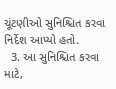ચૂંટણીઓ સુનિશ્ચિત કરવા નિર્દેશ આપ્યો હતો.
  3. આ સુનિશ્ચિત કરવા માટે,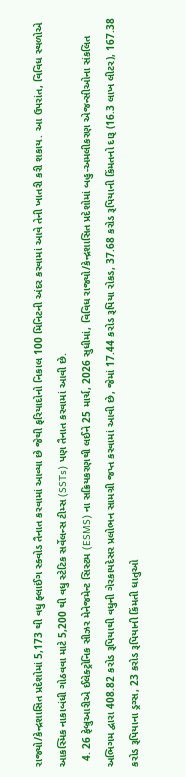રાજ્યો/કેન્દ્રશાસિત પ્રદેશોમાં 5,173 થી વધુ ફ્લાઈંગ સ્ક્વોડ તૈનાત કરવામાં આવ્યા છે જેથી ફરિયાદોનો નિકાલ 100 મિનિટની અંદર કરવામાં આવે તેની ખાતરી કરી શકાય. આ ઉપરાંત, વિવિધ સ્થળોએ આકસ્મિક નાકાબંધી ગોઠવવા માટે 5,200 થી વધુ સ્ટેટિક સર્વેલન્સ ટીમ્સ (SSTs) પણ તૈનાત કરવામાં આવી છે.
  4. 26 ફેબ્રુઆરીએ ઈલેક્ટ્રોનિક સીઝર મેનેજમેન્ટ સિસ્ટમ (ESMS) ના સક્રિયકરણથી લઈને 25 માર્ચ, 2026 સુધીમાં, વિવિધ રાજ્યો/કેન્દ્રશાસિત પ્રદેશોમાં બહુ-અમલીકરણ એજન્સીઓના સંકલિત અભિગમ દ્વારા 408.82 કરોડ રૂપિયાથી વધુની ગેરકાયદેસર પ્રલોભન સામગ્રી જપ્ત કરવામાં આવી છે, જેમાં 17.44 કરોડ રૂપિયા રોકડ, 37.68 કરોડ રૂપિયાની કિંમતનો દારૂ (16.3 લાખ લીટર), 167.38 કરોડ રૂપિયાના ડ્રગ્સ, 23 કરોડ રૂપિયાની કિંમતી ધાતુઓ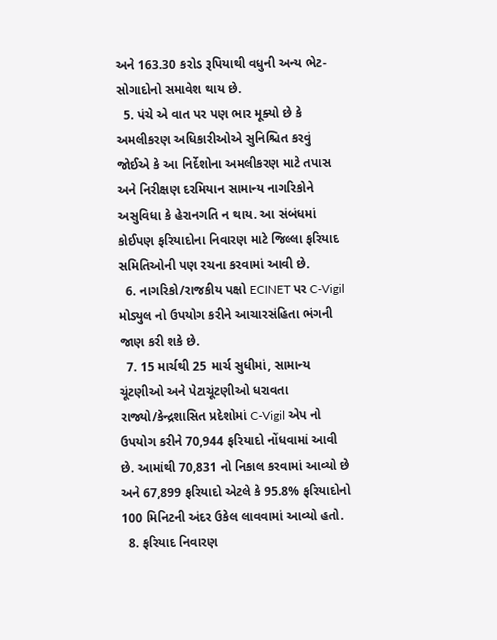અને 163.30 કરોડ રૂપિયાથી વધુની અન્ય ભેટ-સોગાદોનો સમાવેશ થાય છે.
  5. પંચે એ વાત પર પણ ભાર મૂક્યો છે કે અમલીકરણ અધિકારીઓએ સુનિશ્ચિત કરવું જોઈએ કે આ નિર્દેશોના અમલીકરણ માટે તપાસ અને નિરીક્ષણ દરમિયાન સામાન્ય નાગરિકોને અસુવિધા કે હેરાનગતિ ન થાય. આ સંબંધમાં કોઈપણ ફરિયાદોના નિવારણ માટે જિલ્લા ફરિયાદ સમિતિઓની પણ રચના કરવામાં આવી છે.
  6. નાગરિકો/રાજકીય પક્ષો ECINET પર C-Vigil મોડ્યુલ નો ઉપયોગ કરીને આચારસંહિતા ભંગની જાણ કરી શકે છે.
  7. 15 માર્ચથી 25 માર્ચ સુધીમાં, સામાન્ય ચૂંટણીઓ અને પેટાચૂંટણીઓ ધરાવતા રાજ્યો/કેન્દ્રશાસિત પ્રદેશોમાં C-Vigil એપ નો ઉપયોગ કરીને 70,944 ફરિયાદો નોંધવામાં આવી છે. આમાંથી 70,831 નો નિકાલ કરવામાં આવ્યો છે અને 67,899 ફરિયાદો એટલે કે 95.8% ફરિયાદોનો 100 મિનિટની અંદર ઉકેલ લાવવામાં આવ્યો હતો.
  8. ફરિયાદ નિવારણ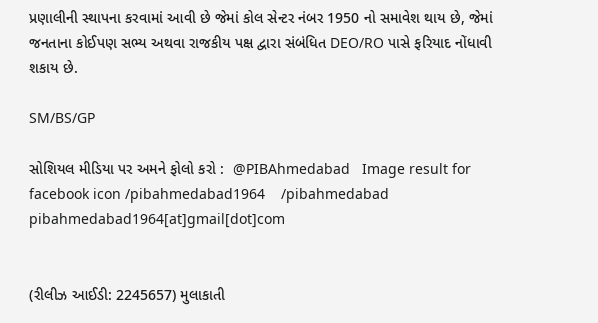પ્રણાલીની સ્થાપના કરવામાં આવી છે જેમાં કોલ સેન્ટર નંબર 1950 નો સમાવેશ થાય છે, જેમાં જનતાના કોઈપણ સભ્ય અથવા રાજકીય પક્ષ દ્વારા સંબંધિત DEO/RO પાસે ફરિયાદ નોંધાવી શકાય છે.

SM/BS/GP

સોશિયલ મીડિયા પર અમને ફોલો કરો :  @PIBAhmedabad   Image result for facebook icon /pibahmedabad1964    /pibahmedabad  pibahmedabad1964[at]gmail[dot]com


(રીલીઝ આઈડી: 2245657) મુલાકાતી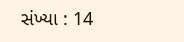સંખ્યા : 14